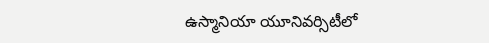ఉస్మానియా యూనివర్సిటీలో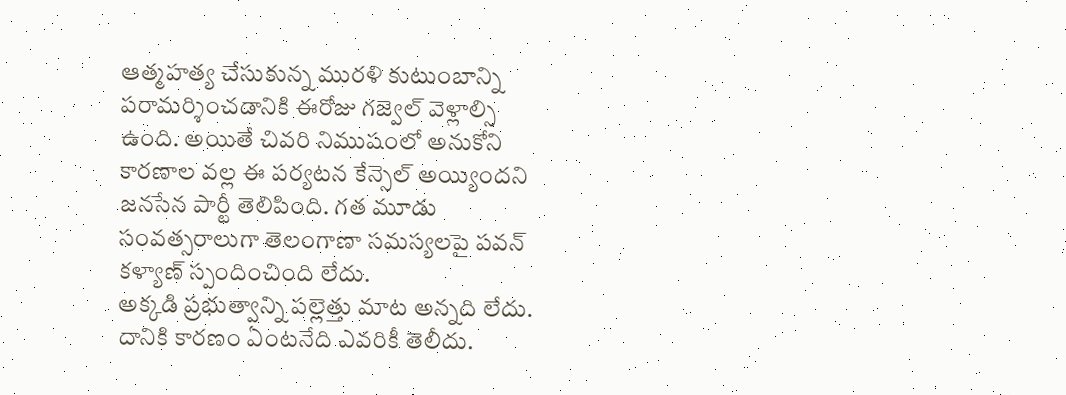ఆత్మహత్య చేసుకున్న మురళి కుటుంబాన్ని పరామర్శించడానికి ఈరోజు గజ్వెల్ వెళ్లాల్సి ఉంది. అయితే చివరి నిముషంలో అనుకోని కారణాల వల్ల ఈ పర్యటన కేన్సెల్ అయ్యిందని జనసేన పార్టీ తెలిపింది. గత మూడు సంవత్సరాలుగా తెలంగాణా సమస్యలపై పవన్ కళ్యాణ్ స్పందించింది లేదు.
అక్కడి ప్రభుత్వాన్ని పల్లెత్తు మాట అన్నది లేదు. దానికి కారణం ఏంటనేది ఎవరికీ తెలీదు.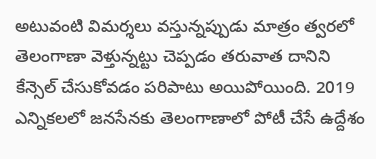అటువంటి విమర్శలు వస్తున్నప్పుడు మాత్రం త్వరలో తెలంగాణా వెళ్తున్నట్టు చెప్పడం తరువాత దానిని కేన్సెల్ చేసుకోవడం పరిపాటు అయిపోయింది. 2019 ఎన్నికలలో జనసేనకు తెలంగాణాలో పోటీ చేసే ఉద్దేశం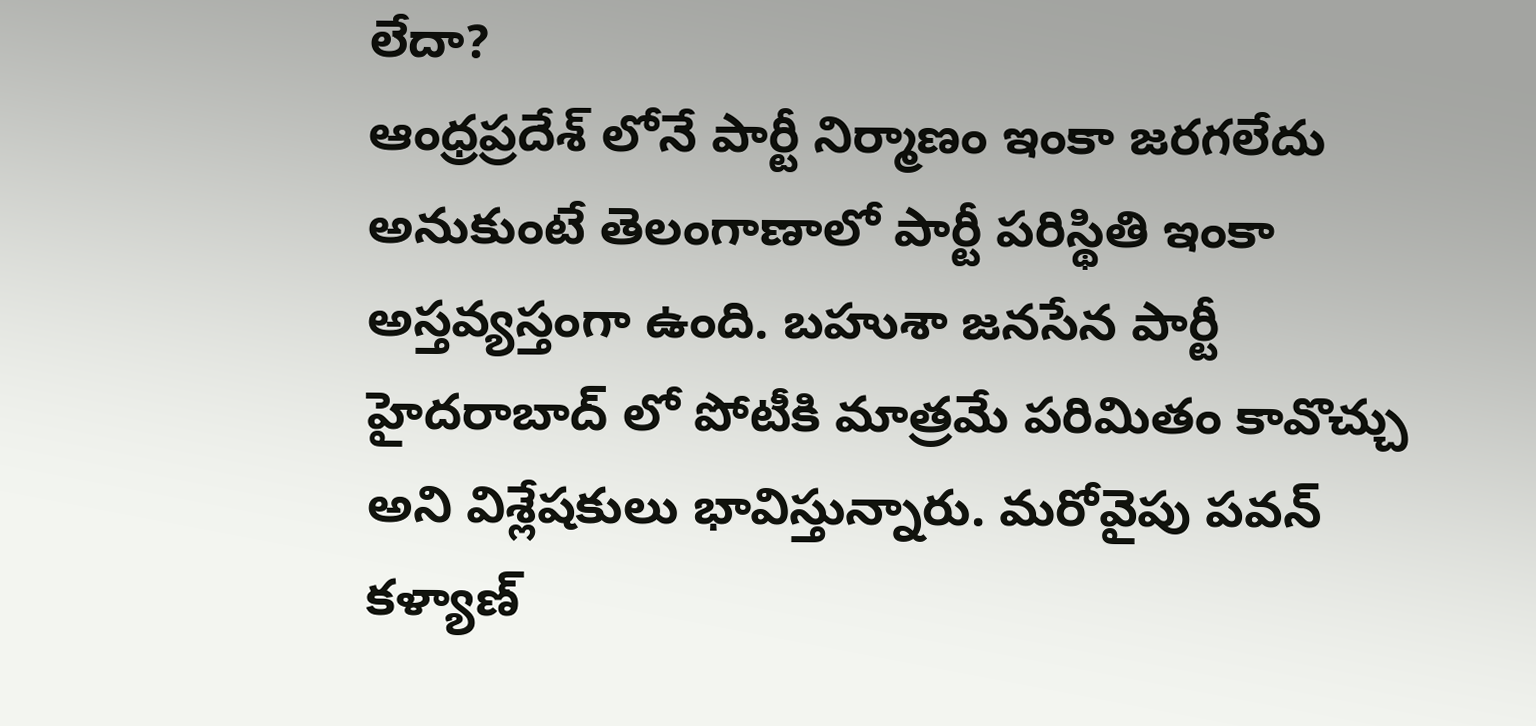లేదా?
ఆంధ్రప్రదేశ్ లోనే పార్టీ నిర్మాణం ఇంకా జరగలేదు అనుకుంటే తెలంగాణాలో పార్టీ పరిస్థితి ఇంకా అస్తవ్యస్తంగా ఉంది. బహుశా జనసేన పార్టీ హైదరాబాద్ లో పోటీకి మాత్రమే పరిమితం కావొచ్చు అని విశ్లేషకులు భావిస్తున్నారు. మరోవైపు పవన్ కళ్యాణ్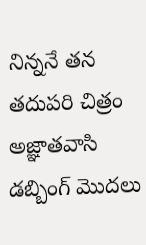నిన్ననే తన తదుపరి చిత్రం అజ్ఞాతవాసి డబ్బింగ్ మొదలు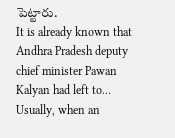పెట్టారు.
It is already known that Andhra Pradesh deputy chief minister Pawan Kalyan had left to…
Usually, when an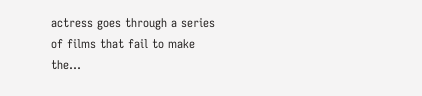actress goes through a series of films that fail to make the…